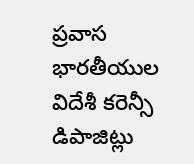ప్రవాస భారతీయుల విదేశీ కరెన్సీ డిపాజిట్లు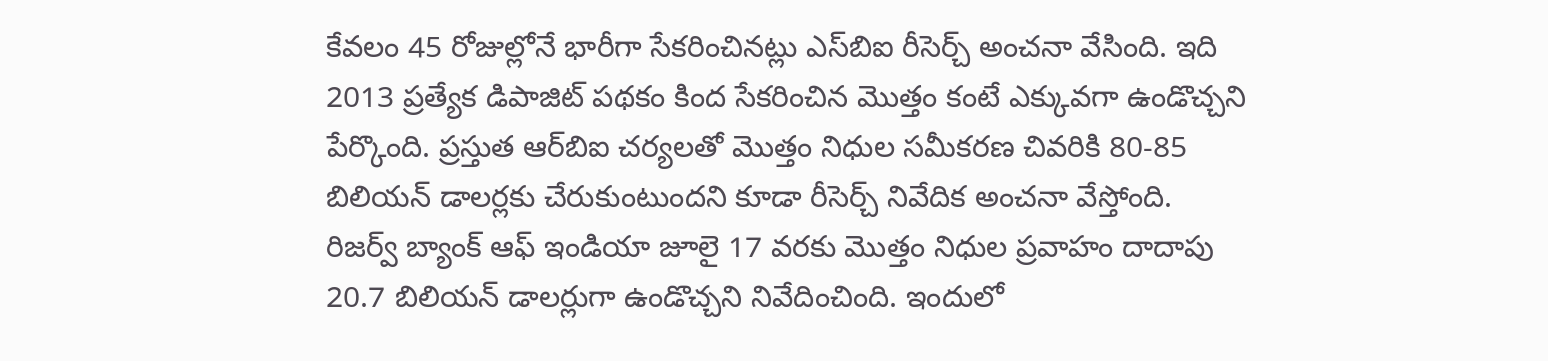కేవలం 45 రోజుల్లోనే భారీగా సేకరించినట్లు ఎస్‌బిఐ రీసెర్చ్ అంచనా వేసింది. ఇది 2013 ప్రత్యేక డిపాజిట్ పథకం కింద సేకరించిన మొత్తం కంటే ఎక్కువగా ఉండొచ్చని పేర్కొంది. ప్రస్తుత ఆర్‌బిఐ చర్యలతో మొత్తం నిధుల సమీకరణ చివరికి 80-85 బిలియన్ డాలర్లకు చేరుకుంటుందని కూడా రీసెర్చ్ నివేదిక అంచనా వేస్తోంది. రిజర్వ్ బ్యాంక్ ఆఫ్ ఇండియా జూలై 17 వరకు మొత్తం నిధుల ప్రవాహం దాదాపు 20.7 బిలియన్ డాలర్లుగా ఉండొచ్చని నివేదించింది. ఇందులో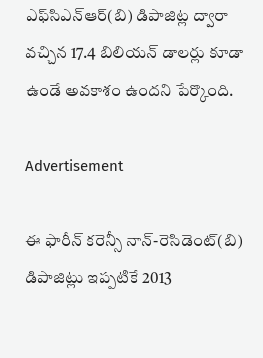ఎఫ్‌సిఎన్‌ఆర్(బి) డిపాజిట్ల ద్వారా వచ్చిన 17.4 బిలియన్ డాలర్లు కూడా ఉండే అవకాశం ఉందని పేర్కొంది.

Advertisement

ఈ ఫారీన్ కరెన్సీ నాన్-రెసిడెంట్(బి) డిపాజిట్లు ఇప్పటికే 2013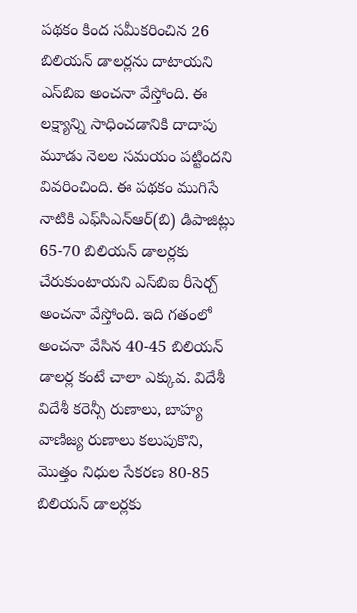పథకం కింద సమీకరించిన 26 బిలియన్ డాలర్లను దాటాయని ఎస్‌బిఐ అంచనా వేస్తోంది. ఈ లక్ష్యాన్ని సాధించడానికి దాదాపు మూడు నెలల సమయం పట్టిందని వివరించింది. ఈ పథకం ముగిసే నాటికి ఎఫ్‌సిఎన్‌ఆర్(బి) డిపాజిట్లు 65-70 బిలియన్ డాలర్లకు చేరుకుంటాయని ఎస్‌బిఐ రీసెర్చ్ అంచనా వేస్తోంది. ఇది గతంలో అంచనా వేసిన 40-45 బిలియన్ డాలర్ల కంటే చాలా ఎక్కువ. విదేశీ విదేశీ కరెన్సీ రుణాలు, బాహ్య వాణిజ్య రుణాలు కలుపుకొని, మొత్తం నిధుల సేకరణ 80-85 బిలియన్ డాలర్లకు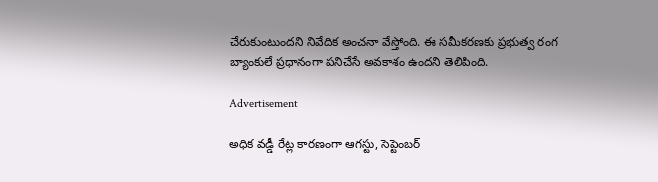చేరుకుంటుందని నివేదిక అంచనా వేస్తోంది. ఈ సమీకరణకు ప్రభుత్వ రంగ బ్యాంకులే ప్రధానంగా పనిచేసే అవకాశం ఉందని తెలిపింది.

Advertisement

అధిక వడ్డీ రేట్ల కారణంగా ఆగస్టు, సెప్టెంబర్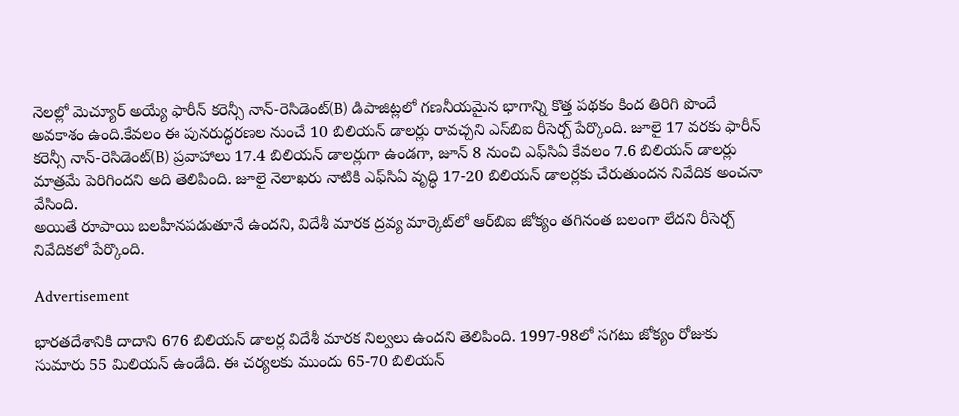నెలల్లో మెచ్యూర్ అయ్యే ఫారీన్ కరెన్సీ నాన్-రెసిడెంట్(B) డిపాజిట్లలో గణనీయమైన భాగాన్ని కొత్త పథకం కింద తిరిగి పొందే అవకాశం ఉంది.కేవలం ఈ పునరుద్ధరణల నుంచే 10 బిలియన్ డాలర్లు రావచ్చని ఎస్‌బిఐ రీసెర్చ్ పేర్కొంది. జూలై 17 వరకు ఫారీన్ కరెన్సీ నాన్-రెసిడెంట్(B) ప్రవాహాలు 17.4 బిలియన్ డాలర్లుగా ఉండగా, జూన్ 8 నుంచి ఎఫ్‌సిఏ కేవలం 7.6 బిలియన్ డాలర్లు మాత్రమే పెరిగిందని అది తెలిపింది. జూలై నెలాఖరు నాటికి ఎఫ్‌సిఏ వృద్ధి 17-20 బిలియన్ డాలర్లకు చేరుతుందన నివేదిక అంచనా వేసింది.
అయితే రూపాయి బలహీనపడుతూనే ఉందని, విదేశీ మారక ద్రవ్య మార్కెట్‌లో ఆర్‌బిఐ జోక్యం తగినంత బలంగా లేదని రీసెర్చ్ నివేదికలో పేర్కొంది.

Advertisement

భారతదేశానికి దాదాని 676 బిలియన్ డాలర్ల విదేశీ మారక నిల్వలు ఉందని తెలిపింది. 1997-98లో సగటు జోక్యం రోజుకు సుమారు 55 మిలియన్ ఉండేది. ఈ చర్యలకు ముందు 65-70 బిలియన్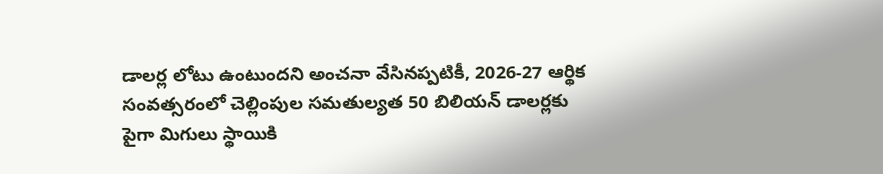డాలర్ల లోటు ఉంటుందని అంచనా వేసినప్పటికీ, 2026-27 ఆర్థిక సంవత్సరంలో చెల్లింపుల సమతుల్యత 50 బిలియన్ డాలర్లకు పైగా మిగులు స్థాయికి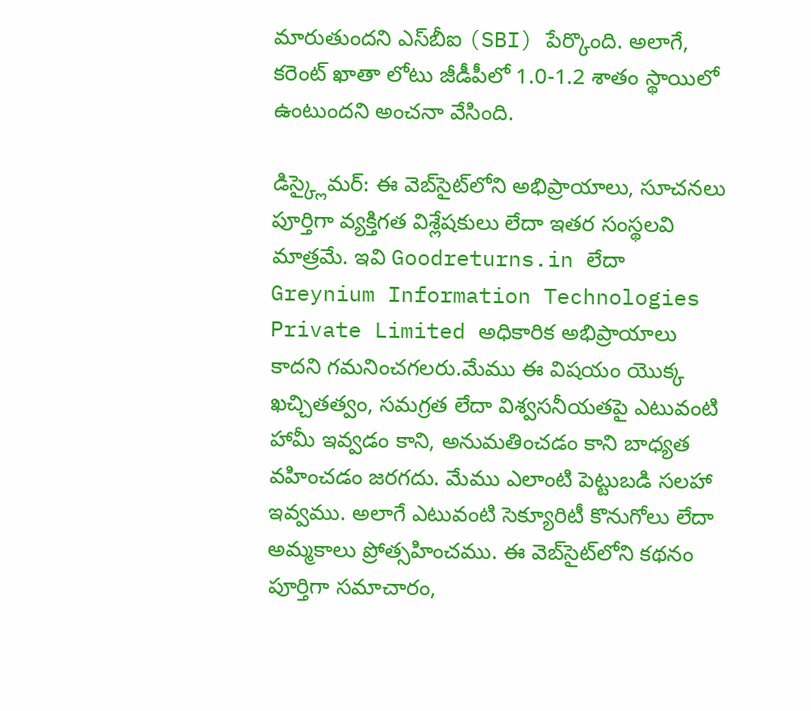మారుతుందని ఎస్‌బీఐ (SBI) పేర్కొంది. అలాగే, కరెంట్ ఖాతా లోటు జీడీపీలో 1.0-1.2 శాతం స్థాయిలో ఉంటుందని అంచనా వేసింది.

డిస్క్లైమర్: ఈ వెబ్‌సైట్‌లోని అభిప్రాయాలు, సూచనలు పూర్తిగా వ్యక్తిగత విశ్లేషకులు లేదా ఇతర సంస్థలవి మాత్రమే. ఇవి Goodreturns.in లేదా Greynium Information Technologies Private Limited అధికారిక అభిప్రాయాలు కాదని గమనించగలరు.మేము ఈ విషయం యొక్క ఖచ్చితత్వం, సమగ్రత లేదా విశ్వసనీయతపై ఎటువంటి హామీ ఇవ్వడం కాని, అనుమతించడం కాని బాధ్యత వహించడం జరగదు. మేము ఎలాంటి పెట్టుబడి సలహా ఇవ్వము. అలాగే ఎటువంటి సెక్యూరిటీ కొనుగోలు లేదా అమ్మకాలు ప్రోత్సహించము. ఈ వెబ్‌సైట్‌లోని కథనం పూర్తిగా సమాచారం,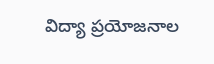విద్యా ప్రయోజనాల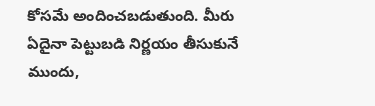కోసమే అందించబడుతుంది. మీరు ఏదైనా పెట్టుబడి నిర్ణయం తీసుకునే ముందు,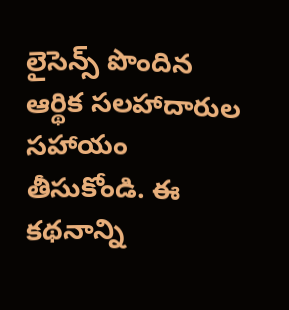లైసెన్స్ పొందిన ఆర్థిక సలహాదారుల సహాయం తీసుకోండి. ఈ కథనాన్ని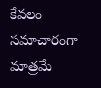కేవలం సమాచారంగా మాత్రమే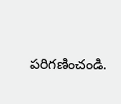పరిగణించండి.